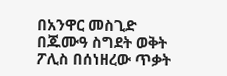በአንዋር መስጊድ በጁሙዓ ስግደት ወቅት ፖሊስ በሰነዘረው ጥቃት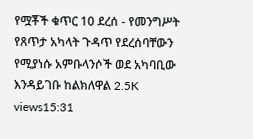የሟቾች ቁጥር 10 ደረሰ - የመንግሥት የጸጥታ አካላት ጉዳጥ የደረሰባቸውን የሚያነሱ አምቡላንሶች ወደ አካባቢው እንዳይገቡ ከልክለዋል 2.5K views15:31